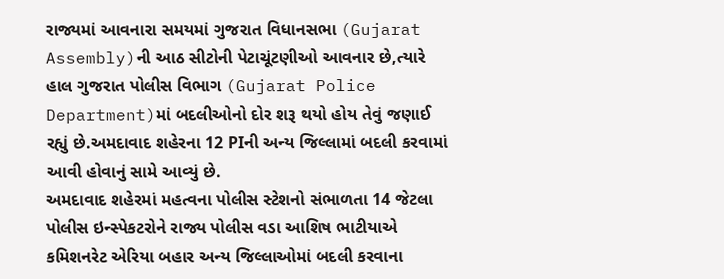રાજ્યમાં આવનારા સમયમાં ગુજરાત વિધાનસભા (Gujarat Assembly)ની આઠ સીટોની પેટાચૂંટણીઓ આવનાર છે,ત્યારે હાલ ગુજરાત પોલીસ વિભાગ (Gujarat Police Department)માં બદલીઓનો દોર શરૂ થયો હોય તેવું જણાઈ રહ્યું છે.અમદાવાદ શહેરના 12 PIની અન્ય જિલ્લામાં બદલી કરવામાં આવી હોવાનું સામે આવ્યું છે.
અમદાવાદ શહેરમાં મહત્વના પોલીસ સ્ટેશનો સંભાળતા 14 જેટલા પોલીસ ઇન્સ્પેકટરોને રાજ્ય પોલીસ વડા આશિષ ભાટીયાએ કમિશનરેટ એરિયા બહાર અન્ય જિલ્લાઓમાં બદલી કરવાના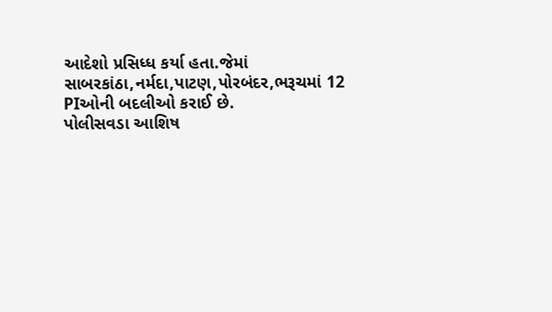આદેશો પ્રસિધ્ધ કર્યા હતા.જેમાં સાબરકાંઠા,નર્મદા,પાટણ,પોરબંદર,ભરૂચમાં 12 PIઓની બદલીઓ કરાઈ છે.
પોલીસવડા આશિષ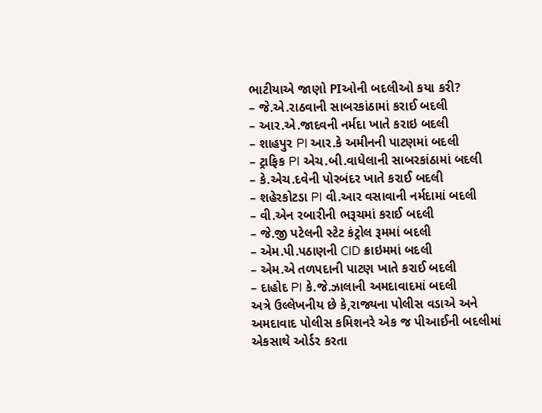ભાટીયાએ જાણો PIઓની બદલીઓ કયા કરી?
– જે.એ.રાઠવાની સાબરકાંઠામાં કરાઈ બદલી
– આર.એ.જાદવની નર્મદા ખાતે કરાઇ બદલી
– શાહપુર PI આર.કે અમીનની પાટણમાં બદલી
– ટ્રાફિક PI એચ.બી.વાધેલાની સાબરકાંઠામાં બદલી
– કે.એચ.દવેની પોરબંદર ખાતે કરાઈ બદલી
– શહેરકોટડા PI વી.આર વસાવાની નર્મદામાં બદલી
– વી.એન રબારીની ભરૂચમાં કરાઈ બદલી
– જે.જી પટેલની સ્ટેટ કંટ્રોલ રૂમમાં બદલી
– એમ.પી.પઠાણની CID ક્રાઇમમાં બદલી
– એમ.એ તળપદાની પાટણ ખાતે કરાઈ બદલી
– દાહોદ PI કે.જે.ઝાલાની અમદાવાદમાં બદલી
અત્રે ઉલ્લેખનીય છે કે,રાજ્યના પોલીસ વડાએ અને અમદાવાદ પોલીસ કમિશનરે એક જ પીઆઈની બદલીમાં એકસાથે ઓર્ડર કરતા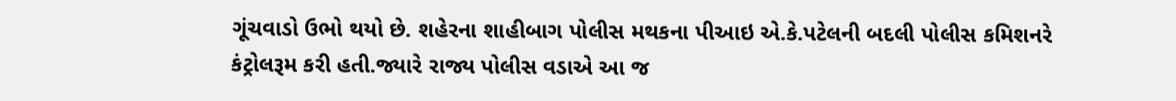ગૂંચવાડો ઉભો થયો છે. શહેરના શાહીબાગ પોલીસ મથકના પીઆઇ એ.કે.પટેલની બદલી પોલીસ કમિશનરે કંટ્રોલરૂમ કરી હતી.જ્યારે રાજ્ય પોલીસ વડાએ આ જ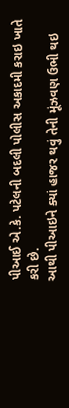પીઆઈ એ.કે. પટેલની બદલી પોલીસ અકાદમી કરાઇ ખાતે કરી છે.
આથી પીઆઇને ક્યાં હાજર થવું તેની મૂંઝવણ ઉભી થઇ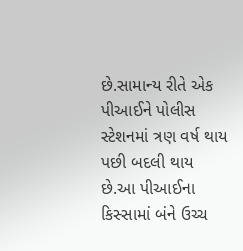છે.સામાન્ય રીતે એક પીઆઈને પોલીસ સ્ટેશનમાં ત્રણ વર્ષ થાય પછી બદલી થાય છે.આ પીઆઈના કિસ્સામાં બંને ઉચ્ચ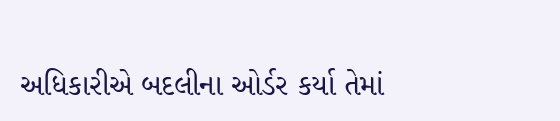અધિકારીએ બદલીના ઓર્ડર કર્યા તેમાં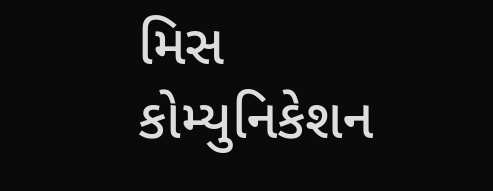મિસ કોમ્યુનિકેશન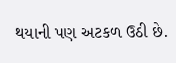થયાની પણ અટકળ ઉઠી છે.